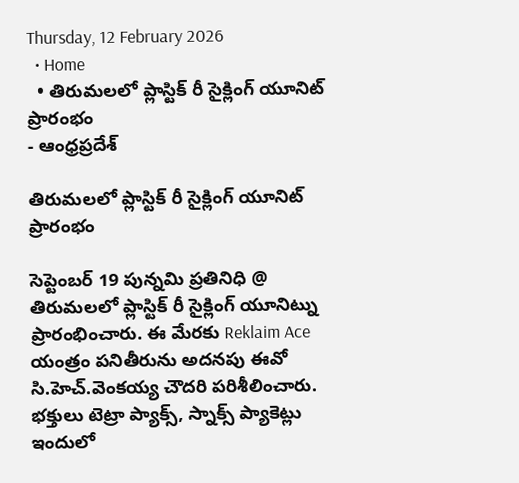Thursday, 12 February 2026
  • Home
  • తిరుమలలో ప్లాస్టిక్ రీ సైక్లింగ్ యూనిట్ ప్రారంభం
- ఆంధ్రప్రదేశ్

తిరుమలలో ప్లాస్టిక్ రీ సైక్లింగ్ యూనిట్ ప్రారంభం

సెప్టెంబర్ 19 పున్నమి ప్రతినిధి @ తిరుమలలో ప్లాస్టిక్ రీ సైక్లింగ్ యూనిట్ను ప్రారంభించారు. ఈ మేరకు Reklaim Ace యంత్రం పనితీరును అదనపు ఈవో సి.హెచ్.వెంకయ్య చౌదరి పరిశీలించారు. భక్తులు టెట్రా ప్యాక్స్, స్నాక్స్ ప్యాకెట్లు ఇందులో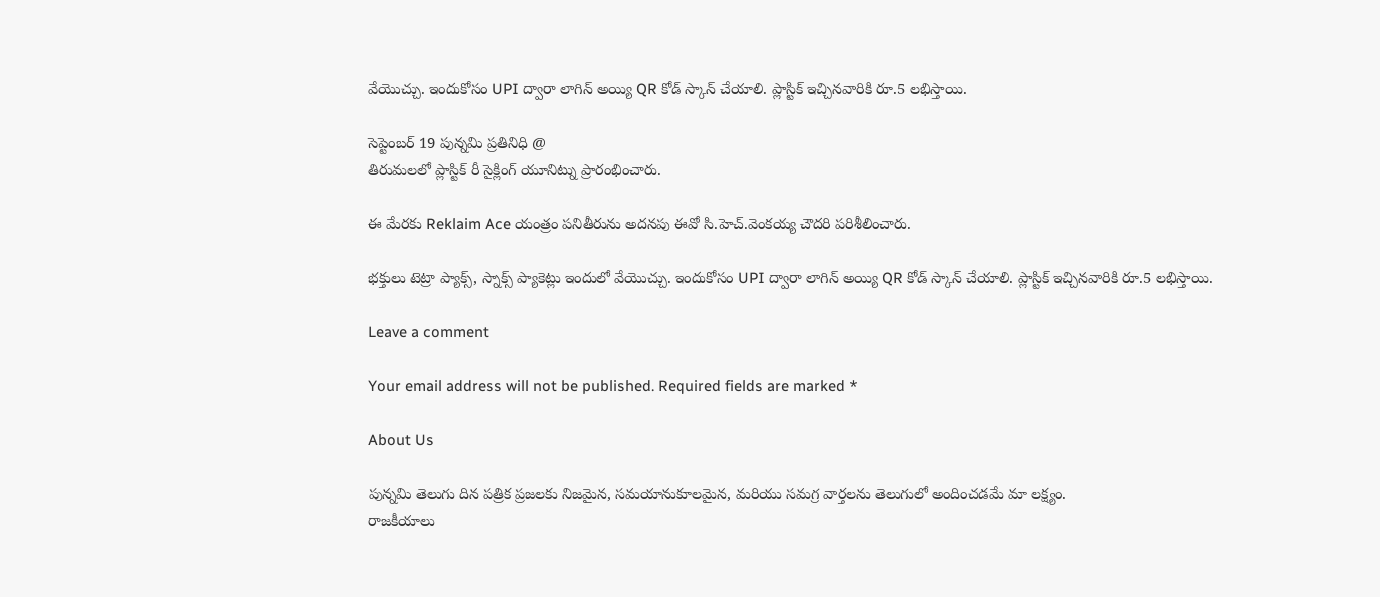వేయొచ్చు. ఇందుకోసం UPI ద్వారా లాగిన్ అయ్యి QR కోడ్ స్కాన్ చేయాలి. ప్లాస్టిక్ ఇచ్చినవారికి రూ.5 లభిస్తాయి.

సెప్టెంబర్ 19 పున్నమి ప్రతినిధి @
తిరుమలలో ప్లాస్టిక్ రీ సైక్లింగ్ యూనిట్ను ప్రారంభించారు.

ఈ మేరకు Reklaim Ace యంత్రం పనితీరును అదనపు ఈవో సి.హెచ్.వెంకయ్య చౌదరి పరిశీలించారు.

భక్తులు టెట్రా ప్యాక్స్, స్నాక్స్ ప్యాకెట్లు ఇందులో వేయొచ్చు. ఇందుకోసం UPI ద్వారా లాగిన్ అయ్యి QR కోడ్ స్కాన్ చేయాలి. ప్లాస్టిక్ ఇచ్చినవారికి రూ.5 లభిస్తాయి.

Leave a comment

Your email address will not be published. Required fields are marked *

About Us

పున్నమి తెలుగు దిన పత్రిక ప్రజలకు నిజమైన, సమయానుకూలమైన, మరియు సమగ్ర వార్తలను తెలుగులో అందించడమే మా లక్ష్యం.
రాజకీయాలు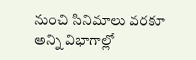నుంచి సినిమాలు వరకూ అన్ని విభాగాల్లో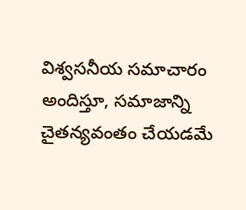విశ్వసనీయ సమాచారం అందిస్తూ, సమాజాన్ని చైతన్యవంతం చేయడమే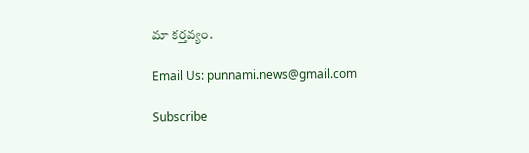మా కర్తవ్యం.

Email Us: punnami.news@gmail.com

Subscribe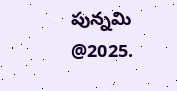పున్నమి  @2025.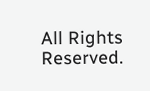All Rights Reserved.